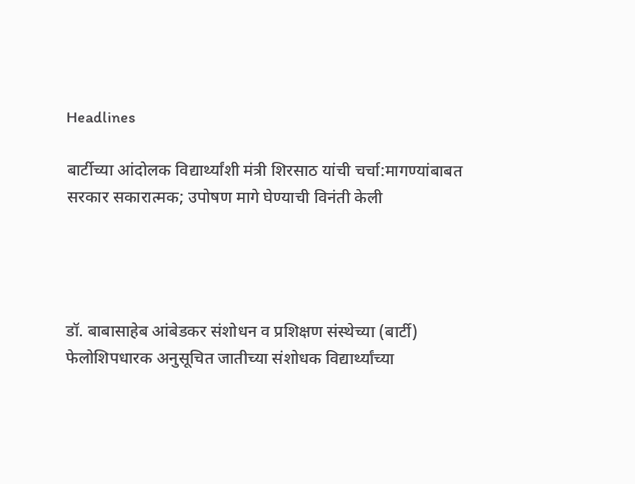Headlines

बार्टीच्या आंदोलक विद्यार्थ्यांशी मंत्री शिरसाठ यांची चर्चा:मागण्यांबाबत सरकार सकारात्मक; उपोषण मागे घेण्याची विनंती केली




डॉ. बाबासाहेब आंबेडकर संशोधन व प्रशिक्षण संस्थेच्या (बार्टी) फेलोशिपधारक अनुसूचित जातीच्या संशोधक विद्यार्थ्यांच्या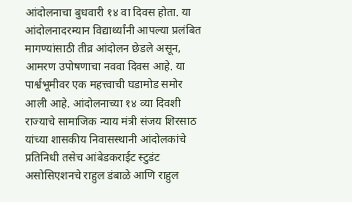आंदोलनाचा बुधवारी १४ वा दिवस होता. या आंदोलनादरम्यान विद्यार्थ्यांनी आपल्या प्रलंबित मागण्यांसाठी तीव्र आंदोलन छेडले असून, आमरण उपोषणाचा नववा दिवस आहे. या पार्श्वभूमीवर एक महत्त्वाची घडामोड समोर आली आहे. आंदोलनाच्या १४ व्या दिवशी राज्याचे सामाजिक न्याय मंत्री संजय शिरसाठ यांच्या शासकीय निवासस्थानी आंदोलकांचे प्रतिनिधी तसेच आंबेडकराईट स्टुडंट असोसिएशनचे राहुल डंबाळे आणि राहुल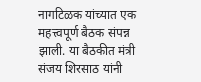नागटिळक यांच्यात एक महत्त्वपूर्ण बैठक संपन्न झाली. या बैठकीत मंत्री संजय शिरसाठ यांनी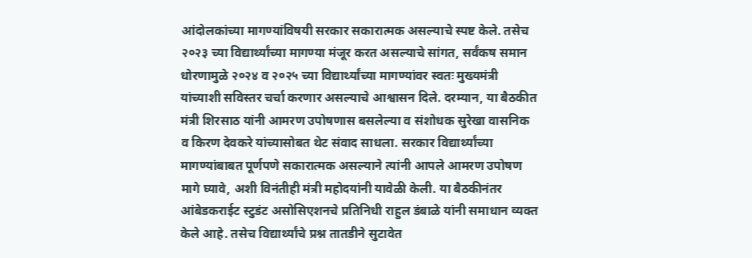आंदोलकांच्या मागण्यांविषयी सरकार सकारात्मक असल्याचे स्पष्ट केले. तसेच २०२३ च्या विद्यार्थ्यांच्या मागण्या मंजूर करत असल्याचे सांगत, सर्वंकष समान धोरणामुळे २०२४ व २०२५ च्या विद्यार्थ्यांच्या मागण्यांवर स्वतः मुख्यमंत्री यांच्याशी सविस्तर चर्चा करणार असल्याचे आश्वासन दिले. दरम्यान, या बैठकीत मंत्री शिरसाठ यांनी आमरण उपोषणास बसलेल्या व संशोधक सुरेखा वासनिक व किरण देवकरे यांच्यासोबत थेट संवाद साधला. सरकार विद्यार्थ्यांच्या मागण्यांबाबत पूर्णपणे सकारात्मक असल्याने त्यांनी आपले आमरण उपोषण मागे घ्यावे, अशी विनंतीही मंत्री महोदयांनी यावेळी केली. या बैठकीनंतर आंबेडकराईट स्टुडंट असोसिएशनचे प्रतिनिधी राहुल डंबाळे यांनी समाधान व्यक्त केले आहे. तसेच विद्यार्थ्यांचे प्रश्न तातडीने सुटावेत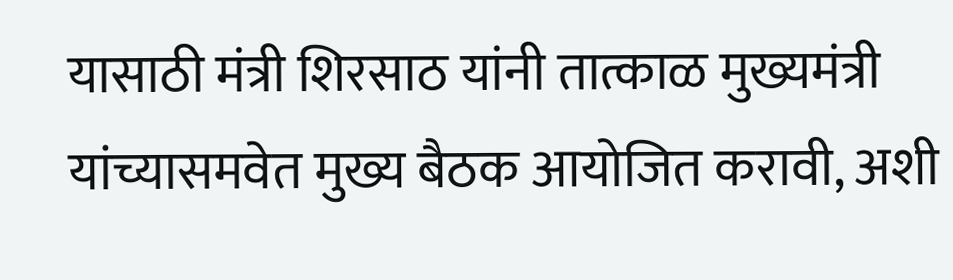यासाठी मंत्री शिरसाठ यांनी तात्काळ मुख्यमंत्री यांच्यासमवेत मुख्य बैठक आयोजित करावी, अशी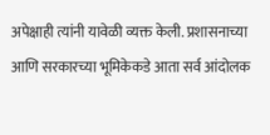अपेक्षाही त्यांनी यावेळी व्यक्त केली. प्रशासनाच्या आणि सरकारच्या भूमिकेकडे आता सर्व आंदोलक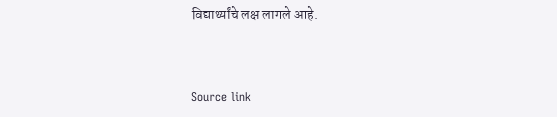विद्यार्थ्यांचे लक्ष लागले आहे.



Source link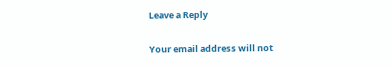Leave a Reply

Your email address will not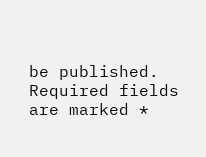be published. Required fields are marked *